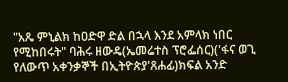"አጼ ምኒልክ ከዐድዋ ድል በኋላ እንደ አምላክ ነበር የሚከበሩት" ባሕሩ ዘውዴ(ኤመሬተስ ፕሮፌሰር)('ፋና ወጊ የለውጥ አቀንቃኞች በኢትዮጵያ'ጸሐፊ)ክፍል አንድ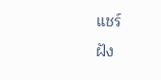แชร์
ฝัง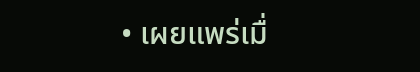• เผยแพร่เมื่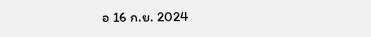อ 16 ก.ย. 2024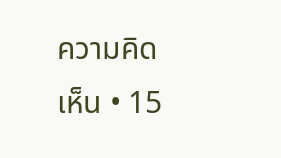ความคิดเห็น • 15